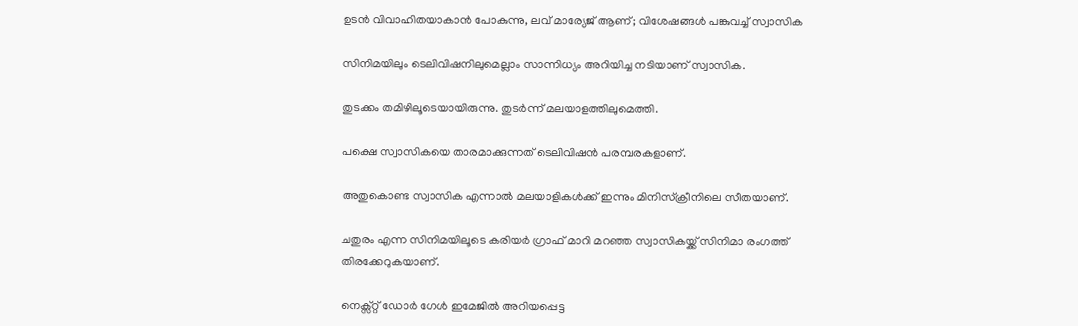ഉടൻ വിവാഹിതയാകാൻ പോകുന്നു, ലവ് മാര്യേജ് ആണ്; വിശേഷങ്ങൾ പങ്കുവച്ച് സ്വാസിക

സിനിമയിലും ടെലിവിഷനിലുമെല്ലാം സാന്നിധ്യം അറിയിച്ച നടിയാണ് സ്വാസിക.

തുടക്കം തമിഴിലൂടെയായിരുന്നു. തുടര്‍ന്ന് മലയാളത്തിലുമെത്തി.

പക്ഷെ സ്വാസികയെ താരമാക്കുന്നത് ടെലിവിഷന്‍ പരമ്പരകളാണ്.

അതുകൊണ്ട സ്വാസിക എന്നാല്‍ മലയാളികള്‍ക്ക് ഇന്നും മിനിസ്‌ക്രീനിലെ സീതയാണ്.

ചതുരം എന്ന സിനിമയിലൂടെ കരിയര്‍ ഗ്രാഫ് മാറി മറഞ്ഞ സ്വാസികയ്ക്ക് സിനിമാ രംഗത്ത് തിരക്കേറുകയാണ്.

നെക്സ്റ്റ് ഡോര്‍ ഗേള്‍ ഇമേജില്‍ അറിയപ്പെട്ട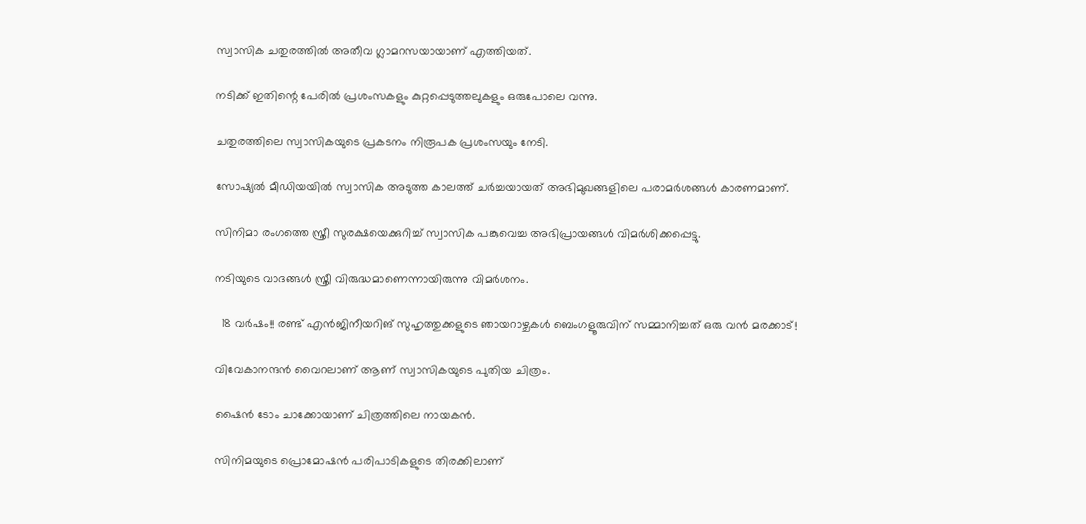സ്വാസിക ചതുരത്തില്‍ അതീവ ഗ്ലാമറസയായാണ് എത്തിയത്.

നടിക്ക് ഇതിന്റെ പേരില്‍ പ്രശംസകളും കുറ്റപ്പെടുത്തലുകളും ഒരുപോലെ വന്നു.

ചതുരത്തിലെ സ്വാസികയുടെ പ്രകടനം നിരൂപക പ്രശംസയും നേടി.

സോഷ്യല്‍ മീഡിയയില്‍ സ്വാസിക അടുത്ത കാലത്ത് ചര്‍ച്ചയായത് അഭിമുഖങ്ങളിലെ പരാമര്‍ശങ്ങള്‍ കാരണമാണ്.

സിനിമാ രംഗത്തെ സ്ത്രീ സുരക്ഷയെക്കുറിച്ച്‌ സ്വാസിക പങ്കുവെച്ച അഭിപ്രായങ്ങള്‍ വിമര്‍ശിക്കപ്പെട്ടു.

നടിയുടെ വാദങ്ങള്‍ സ്ത്രീ വിരുദ്ധമാണെന്നായിരുന്നു വിമര്‍ശനം.

  18 വർഷം!! രണ്ട് എൻജിനീയറിങ് സുഹൃത്തുക്കളുടെ ഞായറാഴ്ചകൾ ബെംഗളൂരുവിന് സമ്മാനിച്ചത് ഒരു വൻ മരക്കാട്!

വിവേകാനന്ദൻ വൈറലാണ് ആണ് സ്വാസികയുടെ പുതിയ ചിത്രം.

ഷൈൻ ടോം ചാക്കോയാണ് ചിത്രത്തിലെ നായകൻ.

സിനിമയുടെ പ്രൊമോഷൻ പരിപാടികളുടെ തിരക്കിലാണ്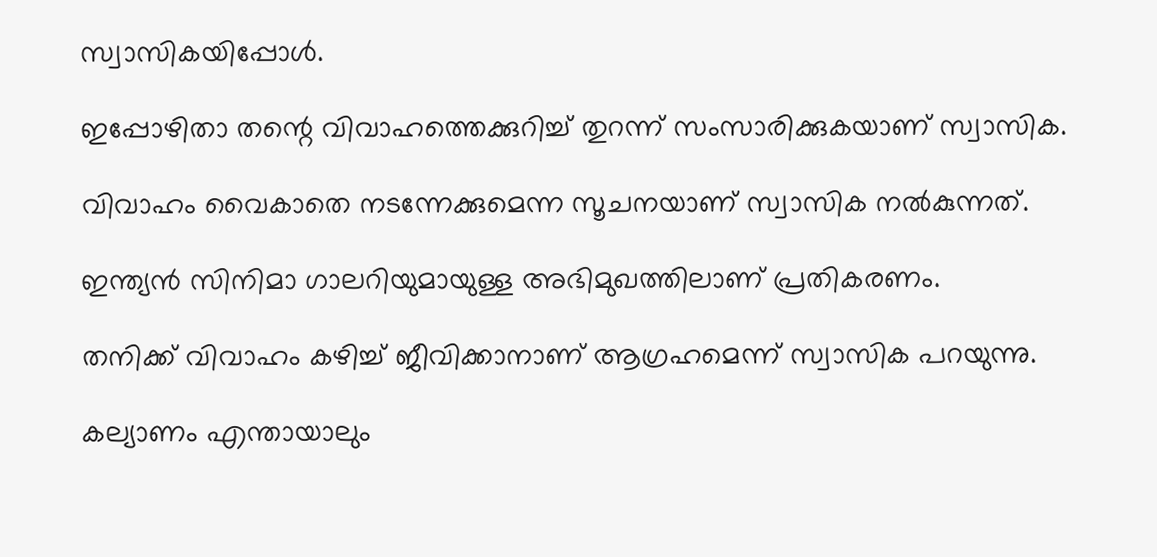സ്വാസികയിപ്പോള്‍.

ഇപ്പോഴിതാ തന്റെ വിവാഹത്തെക്കുറിച്ച്‌ തുറന്ന് സംസാരിക്കുകയാണ് സ്വാസിക.

വിവാഹം വൈകാതെ നടന്നേക്കുമെന്ന സൂചനയാണ് സ്വാസിക നല്‍കുന്നത്.

ഇന്ത്യൻ സിനിമാ ഗാലറിയുമായുള്ള അഭിമുഖത്തിലാണ് പ്രതികരണം.

തനിക്ക് വിവാഹം കഴിച്ച്‌ ജീവിക്കാനാണ് ആഗ്രഹമെന്ന് സ്വാസിക പറയുന്നു.

കല്യാണം എന്തായാലും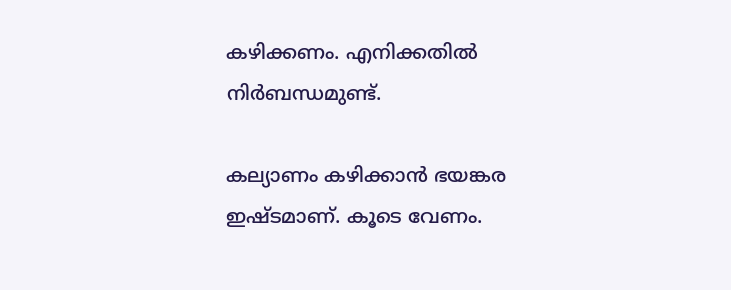കഴിക്കണം. എനിക്കതില്‍ നിര്‍ബന്ധമുണ്ട്.

കല്യാണം കഴിക്കാൻ ഭയങ്കര ഇഷ്ടമാണ്. കൂടെ വേണം.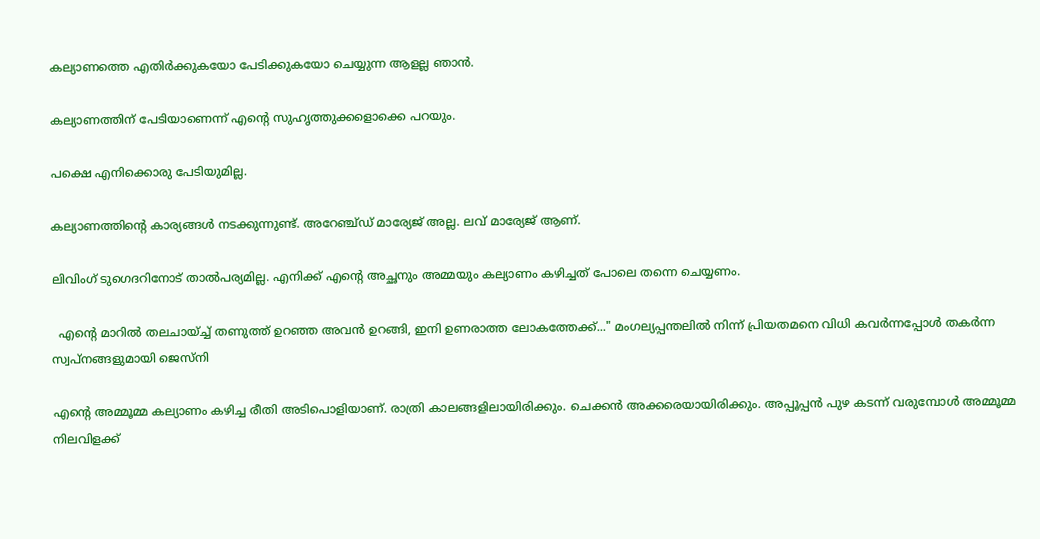കല്യാണത്തെ എതിര്‍ക്കുകയോ പേടിക്കുകയോ ചെയ്യുന്ന ആളല്ല ഞാൻ.

കല്യാണത്തിന് പേടിയാണെന്ന് എന്റെ സുഹൃത്തുക്കളൊക്കെ പറയും.

പക്ഷെ എനിക്കൊരു പേടിയുമില്ല.

കല്യാണത്തിന്റെ കാര്യങ്ങള്‍ നടക്കുന്നുണ്ട്. അറേഞ്ച്ഡ് മാര്യേജ് അല്ല. ലവ് മാര്യേജ് ആണ്.

ലിവിംഗ് ടുഗെദറിനോട് താല്‍പര്യമില്ല. എനിക്ക് എന്റെ അച്ഛനും അമ്മയും കല്യാണം കഴിച്ചത് പോലെ തന്നെ ചെയ്യണം.

  എന്റെ മാറിൽ തലചായ്ച്ച് തണുത്ത് ഉറഞ്ഞ അവൻ ഉറങ്ങി, ഇനി ഉണരാത്ത ലോകത്തേക്ക്..." മംഗല്യപ്പന്തലിൽ നിന്ന് പ്രിയതമനെ വിധി കവർന്നപ്പോൾ തകർന്ന സ്വപ്നങ്ങളുമായി ജെസ്നി

എന്റെ അമ്മൂമ്മ കല്യാണം കഴിച്ച രീതി അടിപൊളിയാണ്. രാത്രി കാലങ്ങളിലായിരിക്കും. ചെക്കൻ അക്കരെയായിരിക്കും. അപ്പൂപ്പൻ പുഴ കടന്ന് വരുമ്പോള്‍ അമ്മൂമ്മ നിലവിളക്ക്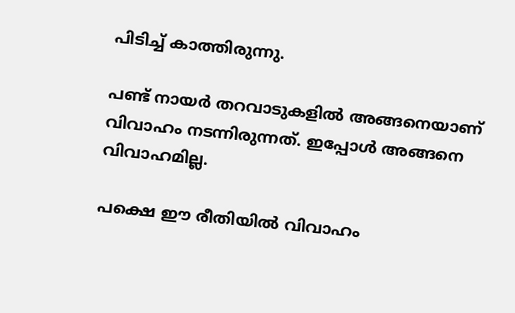പിടിച്ച്‌ കാത്തിരുന്നു.

പണ്ട് നായര്‍ തറവാ‌ടുകളില്‍ അങ്ങനെയാണ് വിവാഹം ന‌‌ടന്നിരുന്നത്. ഇപ്പോള്‍ അങ്ങനെ വിവാഹമില്ല.

പക്ഷെ ഈ രീതിയില്‍ വിവാഹം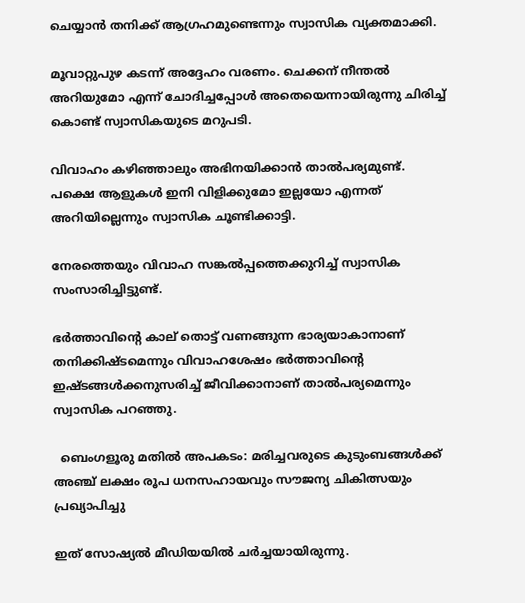ചെയ്യാൻ തനിക്ക് ആഗ്രഹമുണ്ടെന്നും സ്വാസിക വ്യക്തമാക്കി.

മൂവാറ്റുപുഴ കടന്ന് അദ്ദേഹം വരണം. ചെക്കന് നീന്തല്‍ അറിയുമോ എന്ന് ചോദിച്ചപ്പോള്‍ അതെയെന്നായിരുന്നു ചിരിച്ച്‌ കൊണ്ട് സ്വാസികയുടെ മറുപടി.

വിവാഹം കഴിഞ്ഞാലും അഭിനയിക്കാൻ താല്‍പര്യമുണ്ട്. പക്ഷെ ആളുകള്‍ ഇനി വിളിക്കുമോ ഇല്ലയോ എന്നത് അറിയില്ലെന്നും സ്വാസിക ചൂണ്ടിക്കാട്ടി.

നേരത്തെയും വിവാഹ സങ്കല്‍പ്പത്തെക്കുറിച്ച്‌ സ്വാസിക സംസാരിച്ചിട്ടുണ്ട്.

ഭര്‍ത്താവിന്റെ കാല് തൊട്ട് വണങ്ങുന്ന ഭാര്യയാകാനാണ് തനിക്കിഷ്ടമെന്നും വിവാഹശേഷം ഭര്‍ത്താവിന്റെ ഇഷ്ടങ്ങള്‍ക്കനുസരിച്ച്‌ ജീവിക്കാനാണ് താല്‍പര്യമെന്നും സ്വാസിക പറഞ്ഞു.

  ബെംഗളൂരു മതിൽ അപകടം: മരിച്ചവരുടെ കുടുംബങ്ങൾക്ക് അഞ്ച് ലക്ഷം രൂപ ധനസഹായവും സൗജന്യ ചികിത്സയും പ്രഖ്യാപിച്ചു

ഇത് സോഷ്യല്‍ മീഡിയയില്‍ ചര്‍ച്ചയായിരുന്നു.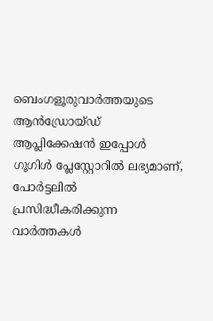ബെംഗളൂരുവാർത്തയുടെ ആൻഡ്രോയ്ഡ് ആപ്ലിക്കേഷൻ ഇപ്പോൾ ഗൂഗിൾ പ്ലേസ്റ്റോറിൽ ലഭ്യമാണ്, പോർട്ടലിൽ പ്രസിദ്ധീകരിക്കുന്ന വാർത്തകൾ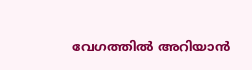വേഗത്തിൽ അറിയാൻ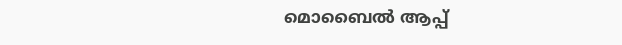മൊബൈൽ ആപ്പ്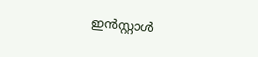ഇൻസ്റ്റാൾ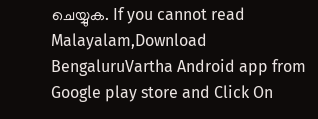ചെയ്യുക. If you cannot read Malayalam,Download BengaluruVartha Android app from Google play store and Click On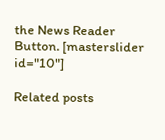the News Reader Button. [masterslider id="10"]

Related posts